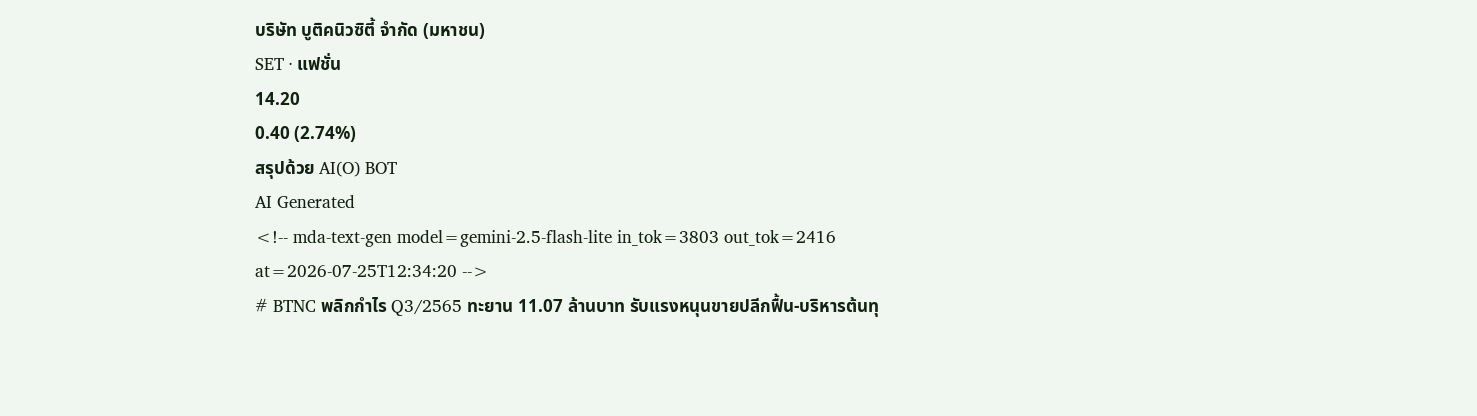บริษัท บูติคนิวซิตี้ จำกัด (มหาชน)
SET · แฟชั่น
14.20
0.40 (2.74%)
สรุปด้วย AI(O) BOT
AI Generated
<!-- mda-text-gen model=gemini-2.5-flash-lite in_tok=3803 out_tok=2416 at=2026-07-25T12:34:20 -->
# BTNC พลิกกำไร Q3/2565 ทะยาน 11.07 ล้านบาท รับแรงหนุนขายปลีกฟื้น-บริหารต้นทุ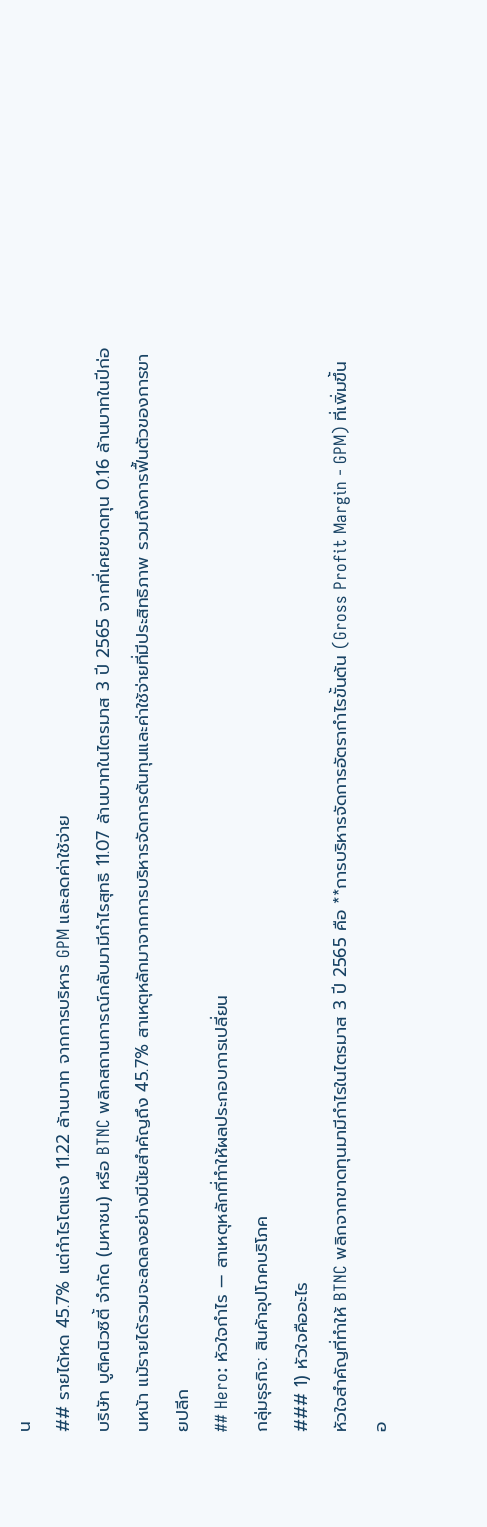น
## รายได้หด 45.7% แต่กำไรโตแรง 11.22 ล้านบาท จากการบริหาร GPM และลดค่าใช้จ่าย
บริษัท บูติคนิวซิตี้ จำกัด (มหาชน) หรือ BTNC พลิกสถานการณ์กลับมามีกำไรสุทธิ 11.07 ล้านบาทในไตรมาส 3 ปี 2565 จากที่เคยขาดทุน 0.16 ล้านบาทในปีก่อนหน้า แม้รายได้รวมจะลดลงอย่างมีนัยสำคัญถึง 45.7% สาเหตุหลักมาจากการบริหารจัดการต้นทุนและค่าใช้จ่ายที่มีประสิทธิภาพ รวมถึงการฟื้นตัวของการขายปลีก
## Hero: หัวใจกำไร — สาเหตุหลักที่ทำให้ผลประกอบการเปลี่ยน
กลุ่มธุรกิจ: สินค้าอุปโภคบริโภค
### 1) หัวใจคืออะไร
หัวใจสำคัญที่ทำให้ BTNC พลิกจากขาดทุนมามีกำไรในไตรมาส 3 ปี 2565 คือ **การบริหารจัดการอัตรากำไรขั้นต้น (Gross Profit Margin - GPM) ที่เพิ่มขึ้นอ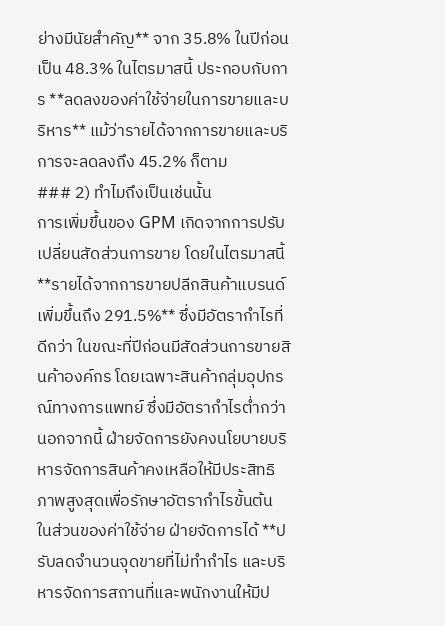ย่างมีนัยสำคัญ** จาก 35.8% ในปีก่อน เป็น 48.3% ในไตรมาสนี้ ประกอบกับการ **ลดลงของค่าใช้จ่ายในการขายและบริหาร** แม้ว่ารายได้จากการขายและบริการจะลดลงถึง 45.2% ก็ตาม
### 2) ทำไมถึงเป็นเช่นนั้น
การเพิ่มขึ้นของ GPM เกิดจากการปรับเปลี่ยนสัดส่วนการขาย โดยในไตรมาสนี้ **รายได้จากการขายปลีกสินค้าแบรนด์เพิ่มขึ้นถึง 291.5%** ซึ่งมีอัตรากำไรที่ดีกว่า ในขณะที่ปีก่อนมีสัดส่วนการขายสินค้าองค์กร โดยเฉพาะสินค้ากลุ่มอุปกรณ์ทางการแพทย์ ซึ่งมีอัตรากำไรต่ำกว่า นอกจากนี้ ฝ่ายจัดการยังคงนโยบายบริหารจัดการสินค้าคงเหลือให้มีประสิทธิภาพสูงสุดเพื่อรักษาอัตรากำไรขั้นต้น
ในส่วนของค่าใช้จ่าย ฝ่ายจัดการได้ **ปรับลดจำนวนจุดขายที่ไม่ทำกำไร และบริหารจัดการสถานที่และพนักงานให้มีป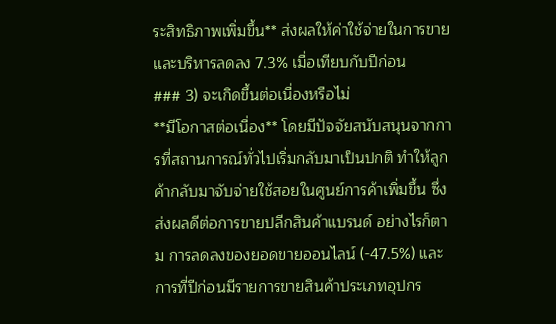ระสิทธิภาพเพิ่มขึ้น** ส่งผลให้ค่าใช้จ่ายในการขายและบริหารลดลง 7.3% เมื่อเทียบกับปีก่อน
### 3) จะเกิดขึ้นต่อเนื่องหรือไม่
**มีโอกาสต่อเนื่อง** โดยมีปัจจัยสนับสนุนจากการที่สถานการณ์ทั่วไปเริ่มกลับมาเป็นปกติ ทำให้ลูกค้ากลับมาจับจ่ายใช้สอยในศูนย์การค้าเพิ่มขึ้น ซึ่งส่งผลดีต่อการขายปลีกสินค้าแบรนด์ อย่างไรก็ตาม การลดลงของยอดขายออนไลน์ (-47.5%) และการที่ปีก่อนมีรายการขายสินค้าประเภทอุปกร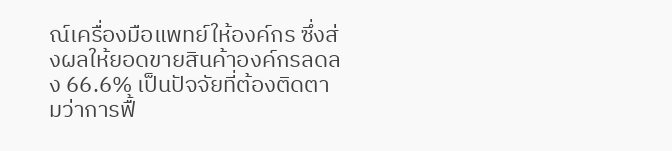ณ์เครื่องมือแพทย์ให้องค์กร ซึ่งส่งผลให้ยอดขายสินค้าองค์กรลดลง 66.6% เป็นปัจจัยที่ต้องติดตามว่าการฟื้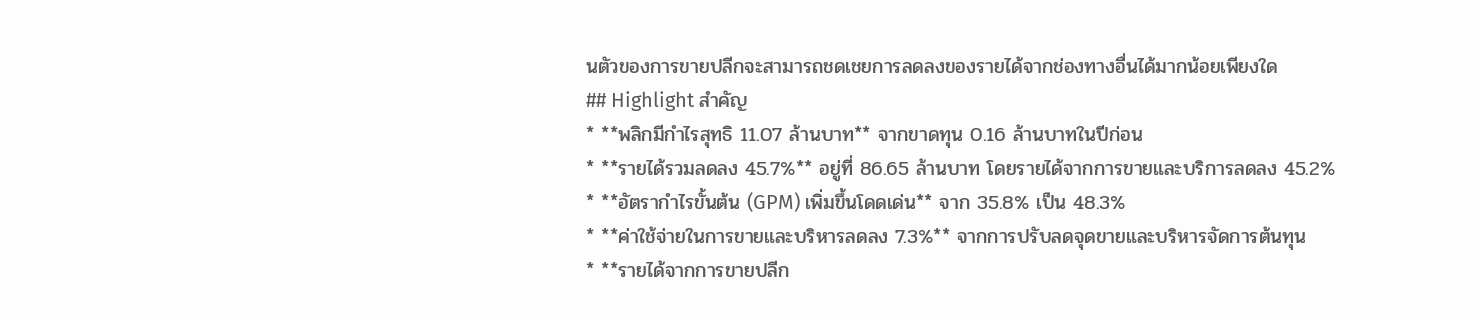นตัวของการขายปลีกจะสามารถชดเชยการลดลงของรายได้จากช่องทางอื่นได้มากน้อยเพียงใด
## Highlight สำคัญ
* **พลิกมีกำไรสุทธิ 11.07 ล้านบาท** จากขาดทุน 0.16 ล้านบาทในปีก่อน
* **รายได้รวมลดลง 45.7%** อยู่ที่ 86.65 ล้านบาท โดยรายได้จากการขายและบริการลดลง 45.2%
* **อัตรากำไรขั้นต้น (GPM) เพิ่มขึ้นโดดเด่น** จาก 35.8% เป็น 48.3%
* **ค่าใช้จ่ายในการขายและบริหารลดลง 7.3%** จากการปรับลดจุดขายและบริหารจัดการต้นทุน
* **รายได้จากการขายปลีก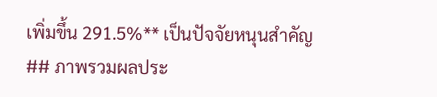เพิ่มขึ้น 291.5%** เป็นปัจจัยหนุนสำคัญ
## ภาพรวมผลประ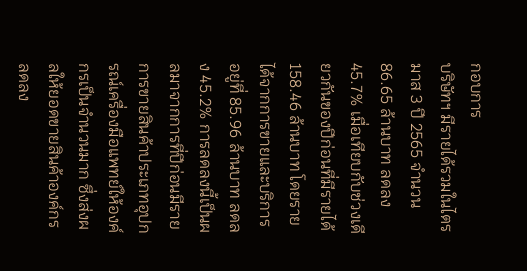กอบการ
บริษัทฯ มีรายได้รวมในไตรมาส 3 ปี 2565 จำนวน 86.65 ล้านบาท ลดลง 45.7% เมื่อเทียบกับช่วงเดียวกันของปีก่อนที่มีรายได้ 158.46 ล้านบาท โดยรายได้จากการขายและบริการอยู่ที่ 85.96 ล้านบาท ลดลง 45.2% การลดลงนี้เป็นผลมาจากการที่ปีก่อนมีรายการขายสินค้าประเภทอุปกรณ์เครื่องมือแพทย์ให้องค์กรเป็นจำนวนมาก ซึ่งส่งผลให้ยอดขายสินค้าองค์กรลดลง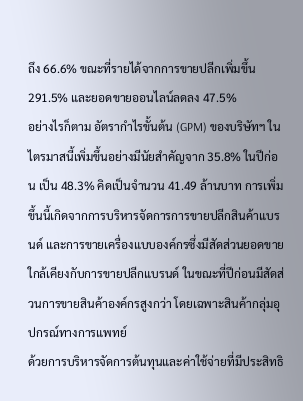ถึง 66.6% ขณะที่รายได้จากการขายปลีกเพิ่มขึ้น 291.5% และยอดขายออนไลน์ลดลง 47.5%
อย่างไรก็ตาม อัตรากำไรขั้นต้น (GPM) ของบริษัทฯ ในไตรมาสนี้เพิ่มขึ้นอย่างมีนัยสำคัญจาก 35.8% ในปีก่อน เป็น 48.3% คิดเป็นจำนวน 41.49 ล้านบาท การเพิ่มขึ้นนี้เกิดจากการบริหารจัดการการขายปลีกสินค้าแบรนด์ และการขายเครื่องแบบองค์กรซึ่งมีสัดส่วนยอดขายใกล้เคียงกับการขายปลีกแบรนด์ ในขณะที่ปีก่อนมีสัดส่วนการขายสินค้าองค์กรสูงกว่า โดยเฉพาะสินค้ากลุ่มอุปกรณ์ทางการแพทย์
ด้วยการบริหารจัดการต้นทุนและค่าใช้จ่ายที่มีประสิทธิ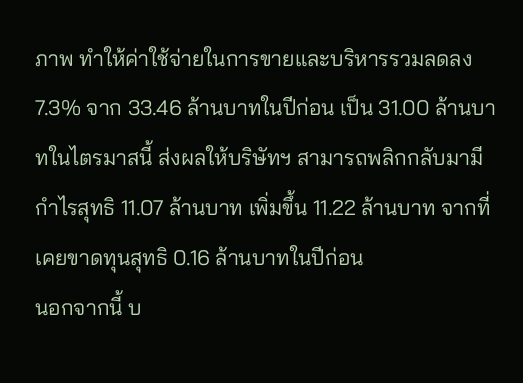ภาพ ทำให้ค่าใช้จ่ายในการขายและบริหารรวมลดลง 7.3% จาก 33.46 ล้านบาทในปีก่อน เป็น 31.00 ล้านบาทในไตรมาสนี้ ส่งผลให้บริษัทฯ สามารถพลิกกลับมามีกำไรสุทธิ 11.07 ล้านบาท เพิ่มขึ้น 11.22 ล้านบาท จากที่เคยขาดทุนสุทธิ 0.16 ล้านบาทในปีก่อน
นอกจากนี้ บ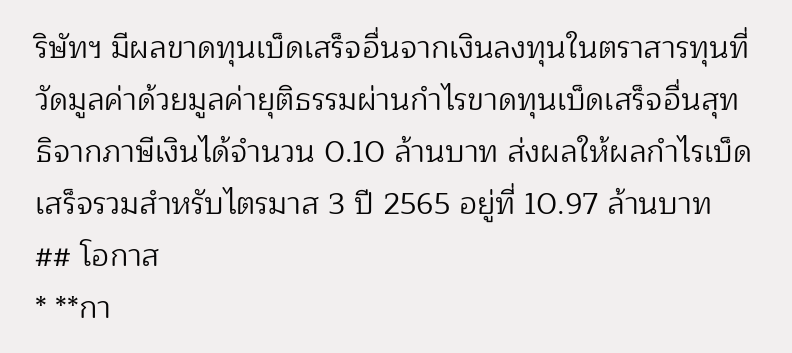ริษัทฯ มีผลขาดทุนเบ็ดเสร็จอื่นจากเงินลงทุนในตราสารทุนที่วัดมูลค่าด้วยมูลค่ายุติธรรมผ่านกำไรขาดทุนเบ็ดเสร็จอื่นสุทธิจากภาษีเงินได้จำนวน 0.10 ล้านบาท ส่งผลให้ผลกำไรเบ็ดเสร็จรวมสำหรับไตรมาส 3 ปี 2565 อยู่ที่ 10.97 ล้านบาท
## โอกาส
* **กา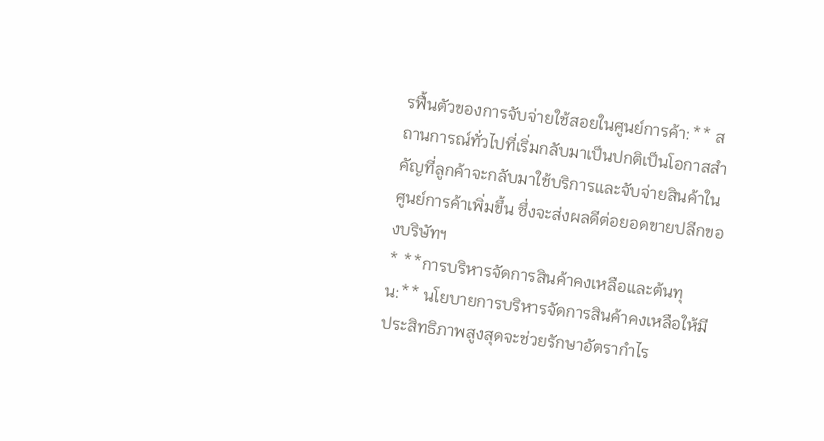รฟื้นตัวของการจับจ่ายใช้สอยในศูนย์การค้า:** สถานการณ์ทั่วไปที่เริ่มกลับมาเป็นปกติเป็นโอกาสสำคัญที่ลูกค้าจะกลับมาใช้บริการและจับจ่ายสินค้าในศูนย์การค้าเพิ่มขึ้น ซึ่งจะส่งผลดีต่อยอดขายปลีกของบริษัทฯ
* **การบริหารจัดการสินค้าคงเหลือและต้นทุน:** นโยบายการบริหารจัดการสินค้าคงเหลือให้มีประสิทธิภาพสูงสุดจะช่วยรักษาอัตรากำไร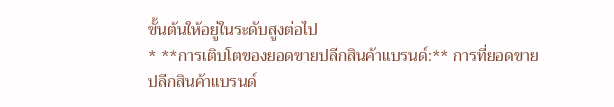ขั้นต้นให้อยู่ในระดับสูงต่อไป
* **การเติบโตของยอดขายปลีกสินค้าแบรนด์:** การที่ยอดขายปลีกสินค้าแบรนด์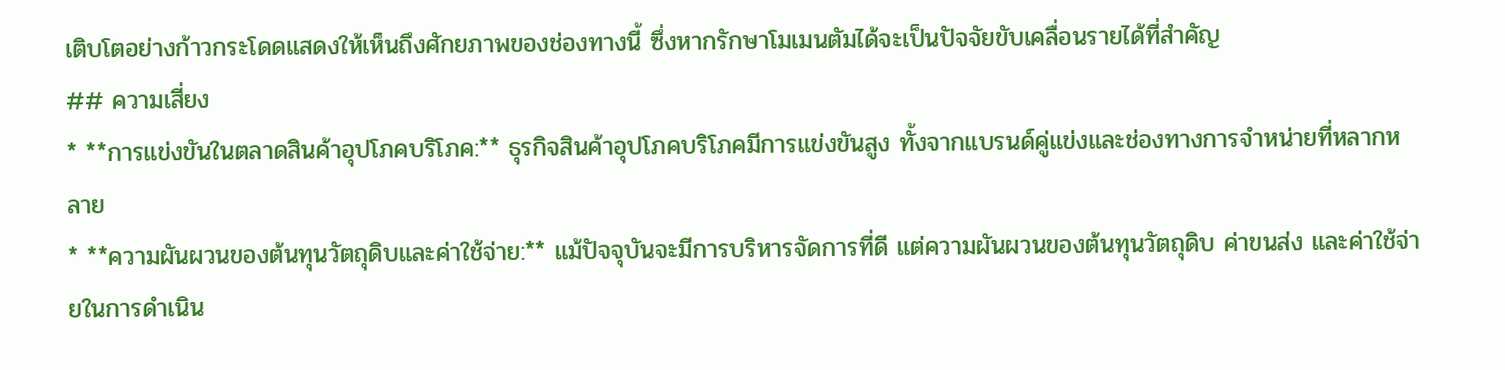เติบโตอย่างก้าวกระโดดแสดงให้เห็นถึงศักยภาพของช่องทางนี้ ซึ่งหากรักษาโมเมนตัมได้จะเป็นปัจจัยขับเคลื่อนรายได้ที่สำคัญ
## ความเสี่ยง
* **การแข่งขันในตลาดสินค้าอุปโภคบริโภค:** ธุรกิจสินค้าอุปโภคบริโภคมีการแข่งขันสูง ทั้งจากแบรนด์คู่แข่งและช่องทางการจำหน่ายที่หลากหลาย
* **ความผันผวนของต้นทุนวัตถุดิบและค่าใช้จ่าย:** แม้ปัจจุบันจะมีการบริหารจัดการที่ดี แต่ความผันผวนของต้นทุนวัตถุดิบ ค่าขนส่ง และค่าใช้จ่ายในการดำเนิน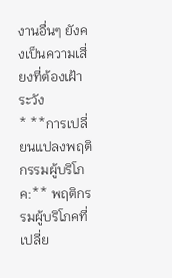งานอื่นๆ ยังคงเป็นความเสี่ยงที่ต้องเฝ้าระวัง
* **การเปลี่ยนแปลงพฤติกรรมผู้บริโภค:** พฤติกรรมผู้บริโภคที่เปลี่ย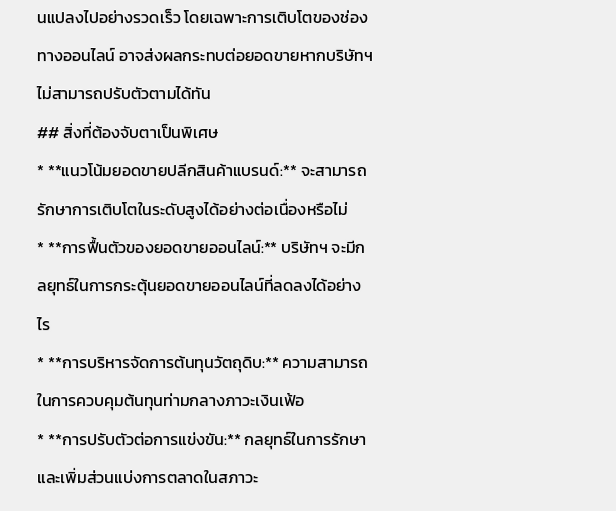นแปลงไปอย่างรวดเร็ว โดยเฉพาะการเติบโตของช่องทางออนไลน์ อาจส่งผลกระทบต่อยอดขายหากบริษัทฯ ไม่สามารถปรับตัวตามได้ทัน
## สิ่งที่ต้องจับตาเป็นพิเศษ
* **แนวโน้มยอดขายปลีกสินค้าแบรนด์:** จะสามารถรักษาการเติบโตในระดับสูงได้อย่างต่อเนื่องหรือไม่
* **การฟื้นตัวของยอดขายออนไลน์:** บริษัทฯ จะมีกลยุทธ์ในการกระตุ้นยอดขายออนไลน์ที่ลดลงได้อย่างไร
* **การบริหารจัดการต้นทุนวัตถุดิบ:** ความสามารถในการควบคุมต้นทุนท่ามกลางภาวะเงินเฟ้อ
* **การปรับตัวต่อการแข่งขัน:** กลยุทธ์ในการรักษาและเพิ่มส่วนแบ่งการตลาดในสภาวะ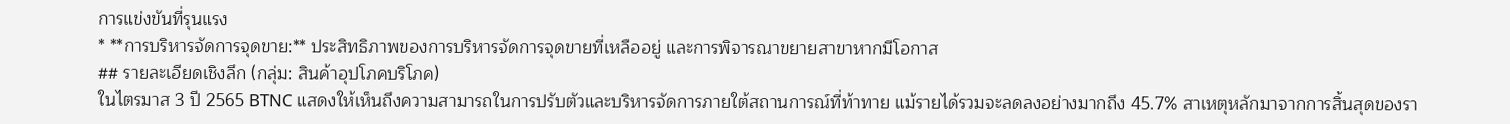การแข่งขันที่รุนแรง
* **การบริหารจัดการจุดขาย:** ประสิทธิภาพของการบริหารจัดการจุดขายที่เหลืออยู่ และการพิจารณาขยายสาขาหากมีโอกาส
## รายละเอียดเชิงลึก (กลุ่ม: สินค้าอุปโภคบริโภค)
ในไตรมาส 3 ปี 2565 BTNC แสดงให้เห็นถึงความสามารถในการปรับตัวและบริหารจัดการภายใต้สถานการณ์ที่ท้าทาย แม้รายได้รวมจะลดลงอย่างมากถึง 45.7% สาเหตุหลักมาจากการสิ้นสุดของรา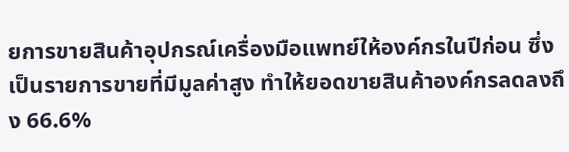ยการขายสินค้าอุปกรณ์เครื่องมือแพทย์ให้องค์กรในปีก่อน ซึ่งเป็นรายการขายที่มีมูลค่าสูง ทำให้ยอดขายสินค้าองค์กรลดลงถึง 66.6%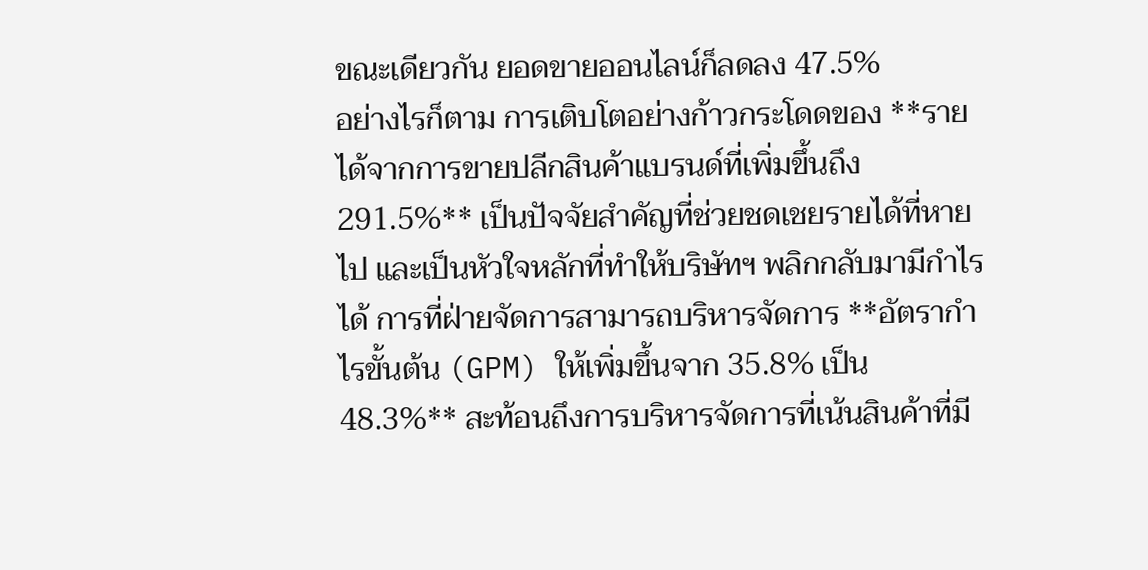ขณะเดียวกัน ยอดขายออนไลน์ก็ลดลง 47.5%
อย่างไรก็ตาม การเติบโตอย่างก้าวกระโดดของ **รายได้จากการขายปลีกสินค้าแบรนด์ที่เพิ่มขึ้นถึง 291.5%** เป็นปัจจัยสำคัญที่ช่วยชดเชยรายได้ที่หายไป และเป็นหัวใจหลักที่ทำให้บริษัทฯ พลิกกลับมามีกำไรได้ การที่ฝ่ายจัดการสามารถบริหารจัดการ **อัตรากำไรขั้นต้น (GPM) ให้เพิ่มขึ้นจาก 35.8% เป็น 48.3%** สะท้อนถึงการบริหารจัดการที่เน้นสินค้าที่มี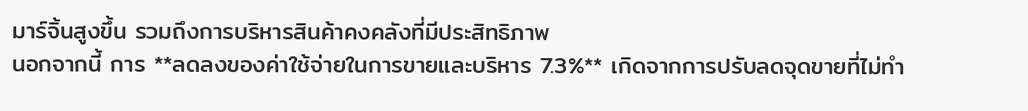มาร์จิ้นสูงขึ้น รวมถึงการบริหารสินค้าคงคลังที่มีประสิทธิภาพ
นอกจากนี้ การ **ลดลงของค่าใช้จ่ายในการขายและบริหาร 7.3%** เกิดจากการปรับลดจุดขายที่ไม่ทำ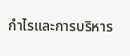กำไรและการบริหาร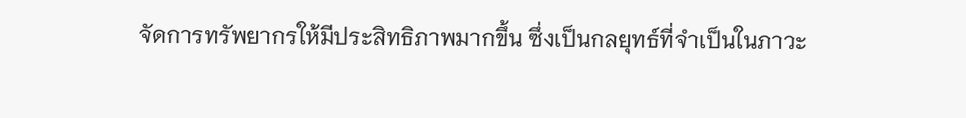จัดการทรัพยากรให้มีประสิทธิภาพมากขึ้น ซึ่งเป็นกลยุทธ์ที่จำเป็นในภาวะ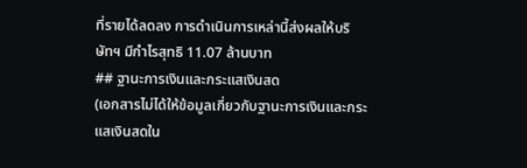ที่รายได้ลดลง การดำเนินการเหล่านี้ส่งผลให้บริษัทฯ มีกำไรสุทธิ 11.07 ล้านบาท
## ฐานะการเงินและกระแสเงินสด
(เอกสารไม่ได้ให้ข้อมูลเกี่ยวกับฐานะการเงินและกระแสเงินสดใน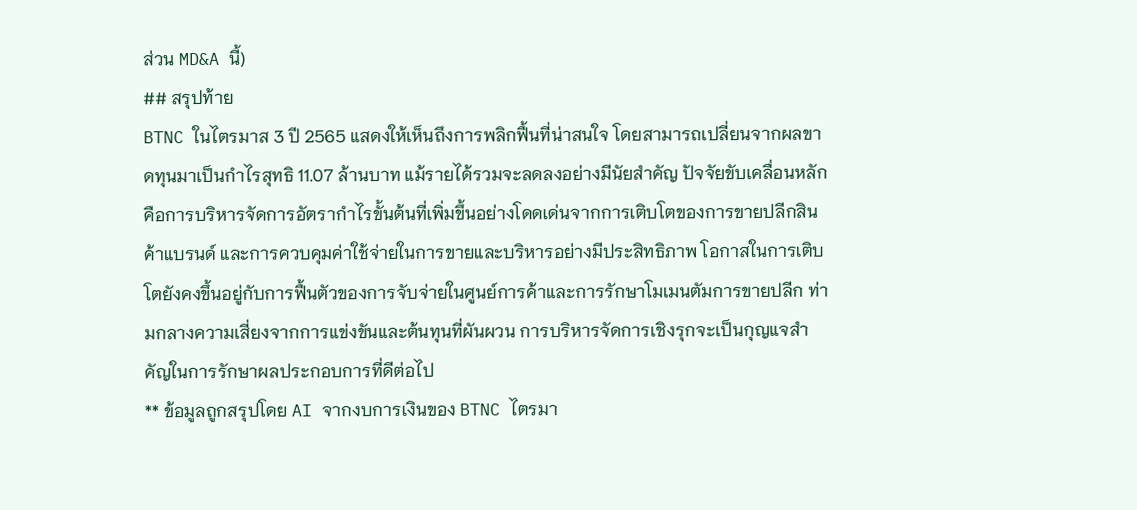ส่วน MD&A นี้)
## สรุปท้าย
BTNC ในไตรมาส 3 ปี 2565 แสดงให้เห็นถึงการพลิกฟื้นที่น่าสนใจ โดยสามารถเปลี่ยนจากผลขาดทุนมาเป็นกำไรสุทธิ 11.07 ล้านบาท แม้รายได้รวมจะลดลงอย่างมีนัยสำคัญ ปัจจัยขับเคลื่อนหลักคือการบริหารจัดการอัตรากำไรขั้นต้นที่เพิ่มขึ้นอย่างโดดเด่นจากการเติบโตของการขายปลีกสินค้าแบรนด์ และการควบคุมค่าใช้จ่ายในการขายและบริหารอย่างมีประสิทธิภาพ โอกาสในการเติบโตยังคงขึ้นอยู่กับการฟื้นตัวของการจับจ่ายในศูนย์การค้าและการรักษาโมเมนตัมการขายปลีก ท่ามกลางความเสี่ยงจากการแข่งขันและต้นทุนที่ผันผวน การบริหารจัดการเชิงรุกจะเป็นกุญแจสำคัญในการรักษาผลประกอบการที่ดีต่อไป
** ข้อมูลถูกสรุปโดย AI จากงบการเงินของ BTNC ไตรมา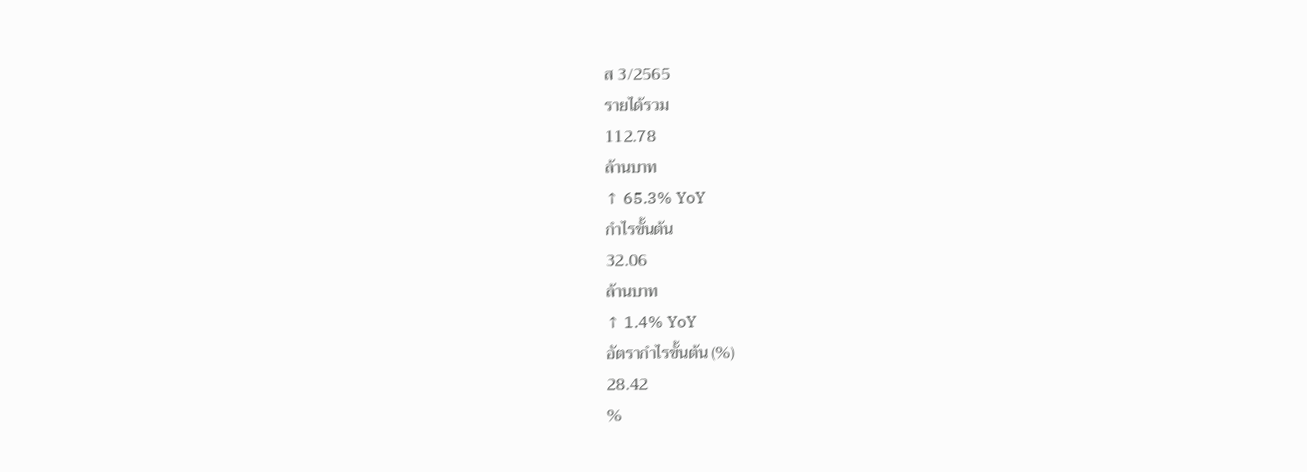ส 3/2565
รายได้รวม
112.78
ล้านบาท
↑ 65.3% YoY
กำไรขั้นต้น
32.06
ล้านบาท
↑ 1.4% YoY
อัตรากำไรขั้นต้น (%)
28.42
%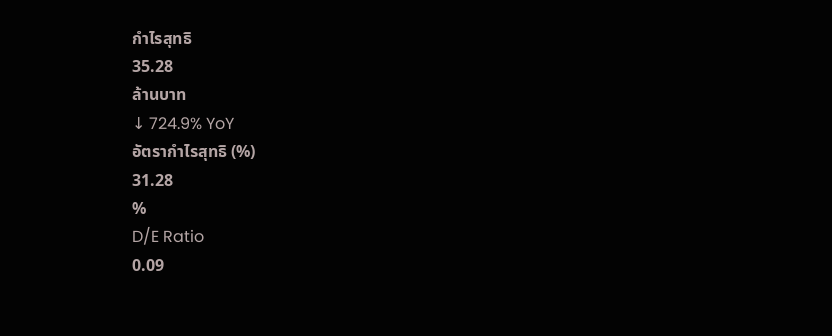กำไรสุทธิ
35.28
ล้านบาท
↓ 724.9% YoY
อัตรากำไรสุทธิ (%)
31.28
%
D/E Ratio
0.09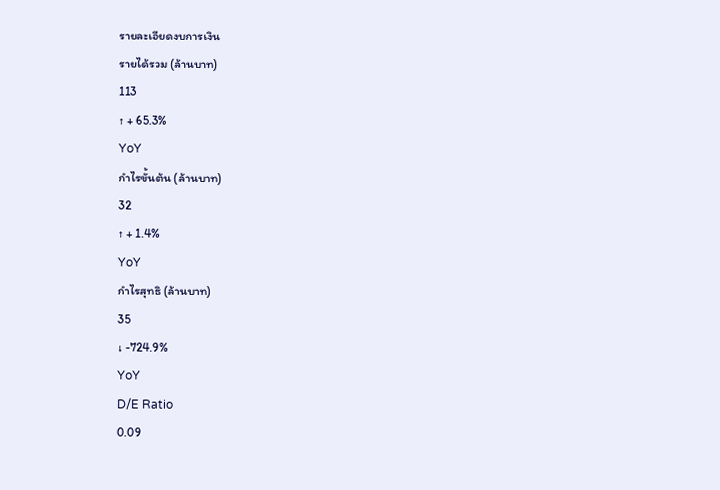รายละเอียดงบการเงิน
รายได้รวม (ล้านบาท)
113
↑ + 65.3%
YoY
กำไรขั้นต้น (ล้านบาท)
32
↑ + 1.4%
YoY
กำไรสุทธิ (ล้านบาท)
35
↓ -724.9%
YoY
D/E Ratio
0.09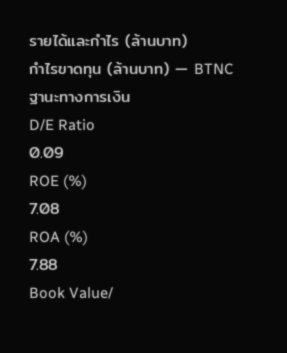รายได้และกำไร (ล้านบาท)
กำไรขาดทุน (ล้านบาท) — BTNC
ฐานะทางการเงิน
D/E Ratio
0.09
ROE (%)
7.08
ROA (%)
7.88
Book Value/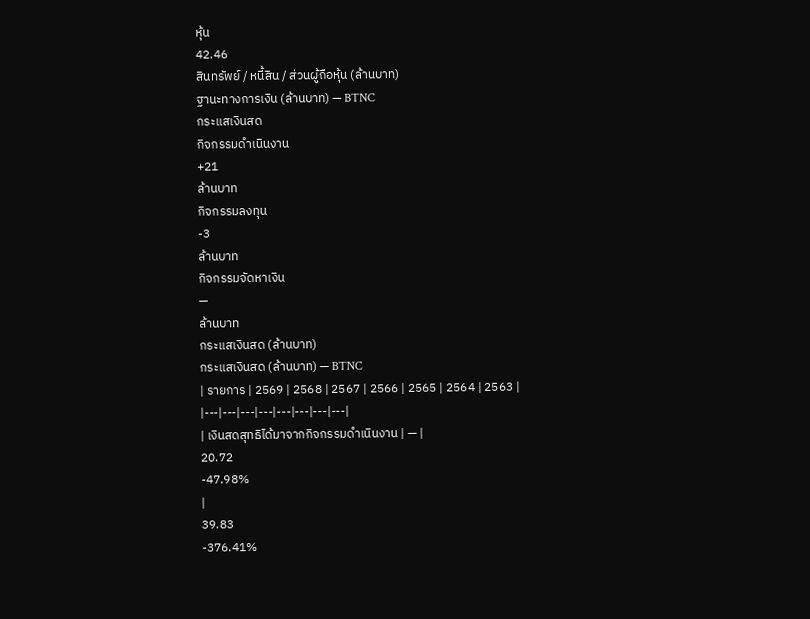หุ้น
42.46
สินทรัพย์ / หนี้สิน / ส่วนผู้ถือหุ้น (ล้านบาท)
ฐานะทางการเงิน (ล้านบาท) — BTNC
กระแสเงินสด
กิจกรรมดำเนินงาน
+21
ล้านบาท
กิจกรรมลงทุน
-3
ล้านบาท
กิจกรรมจัดหาเงิน
—
ล้านบาท
กระแสเงินสด (ล้านบาท)
กระแสเงินสด (ล้านบาท) — BTNC
| รายการ | 2569 | 2568 | 2567 | 2566 | 2565 | 2564 | 2563 |
|---|---|---|---|---|---|---|---|
| เงินสดสุทธิได้มาจากกิจกรรมดำเนินงาน | — |
20.72
-47.98%
|
39.83
-376.41%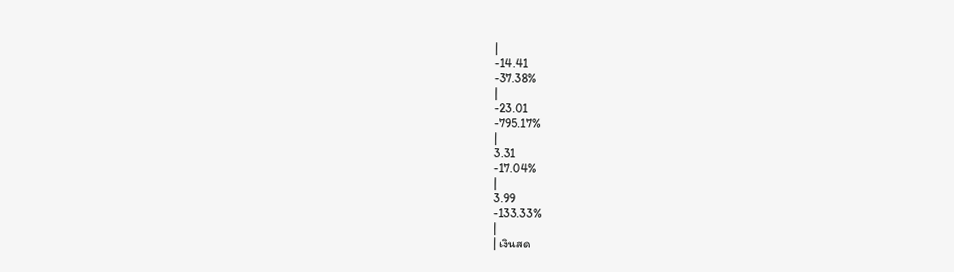|
-14.41
-37.38%
|
-23.01
-795.17%
|
3.31
-17.04%
|
3.99
-133.33%
|
| เงินสด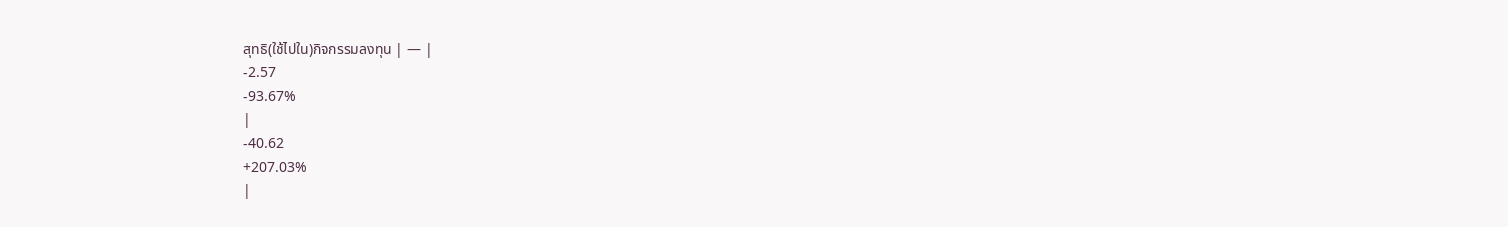สุทธิ(ใช้ไปใน)กิจกรรมลงทุน | — |
-2.57
-93.67%
|
-40.62
+207.03%
|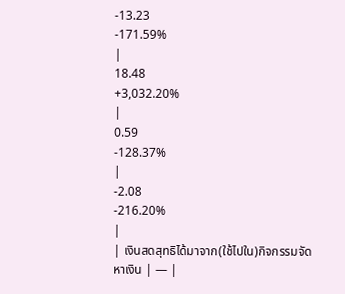-13.23
-171.59%
|
18.48
+3,032.20%
|
0.59
-128.37%
|
-2.08
-216.20%
|
| เงินสดสุทธิได้มาจาก(ใช้ไปใน)กิจกรรมจัดหาเงิน | — |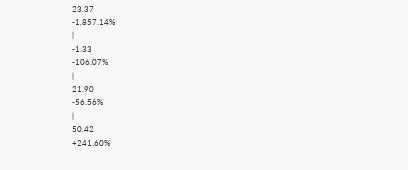23.37
-1,857.14%
|
-1.33
-106.07%
|
21.90
-56.56%
|
50.42
+241.60%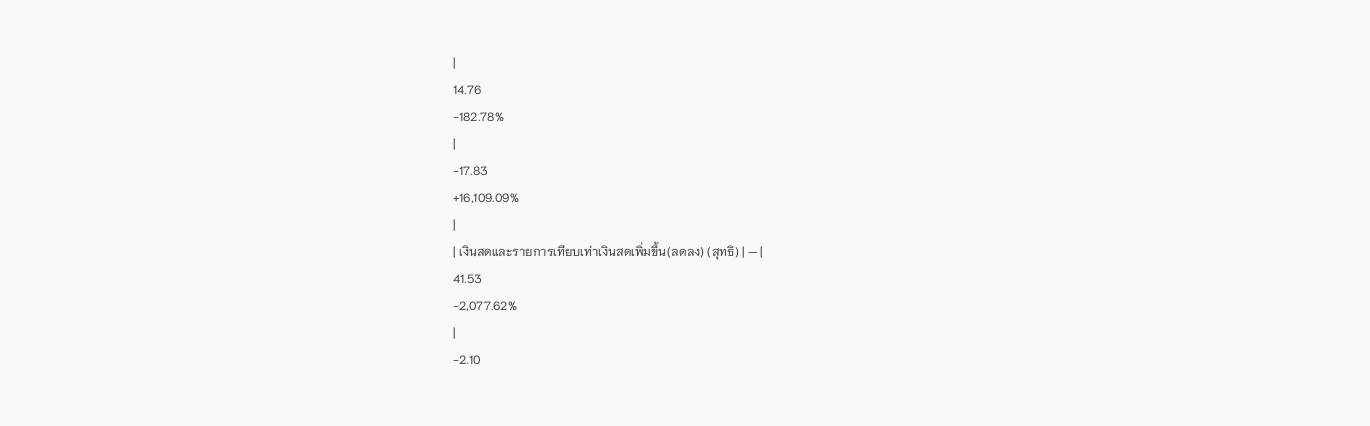|
14.76
-182.78%
|
-17.83
+16,109.09%
|
| เงินสดและรายการเทียบเท่าเงินสดเพิ่มขึ้น(ลดลง) (สุทธิ) | — |
41.53
-2,077.62%
|
-2.10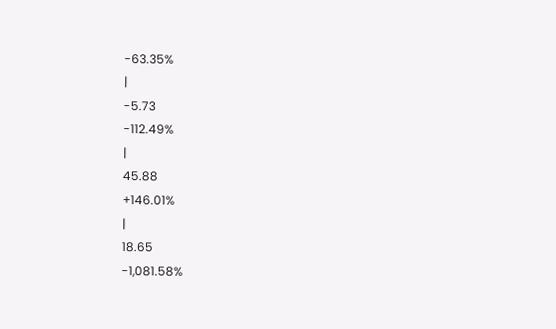-63.35%
|
-5.73
-112.49%
|
45.88
+146.01%
|
18.65
-1,081.58%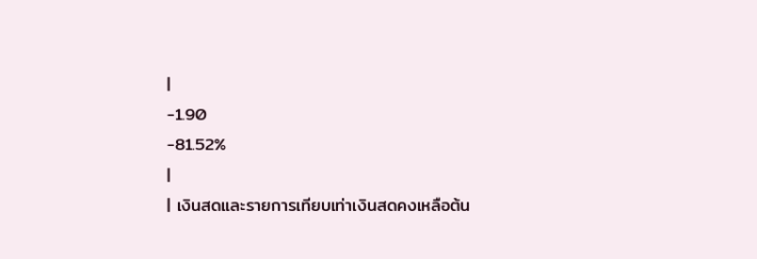|
-1.90
-81.52%
|
| เงินสดและรายการเทียบเท่าเงินสดคงเหลือต้น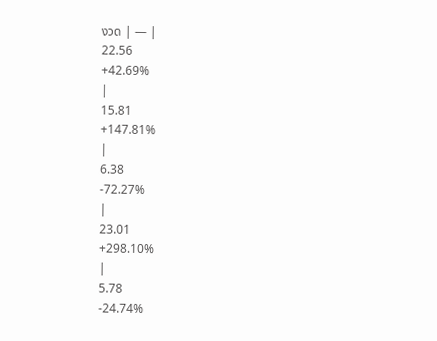งวด | — |
22.56
+42.69%
|
15.81
+147.81%
|
6.38
-72.27%
|
23.01
+298.10%
|
5.78
-24.74%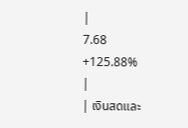|
7.68
+125.88%
|
| เงินสดและ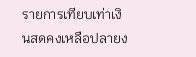รายการเทียบเท่าเงินสดคงเหลือปลายง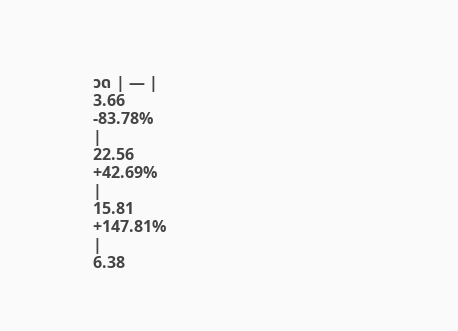วด | — |
3.66
-83.78%
|
22.56
+42.69%
|
15.81
+147.81%
|
6.38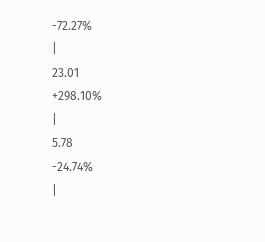-72.27%
|
23.01
+298.10%
|
5.78
-24.74%
|